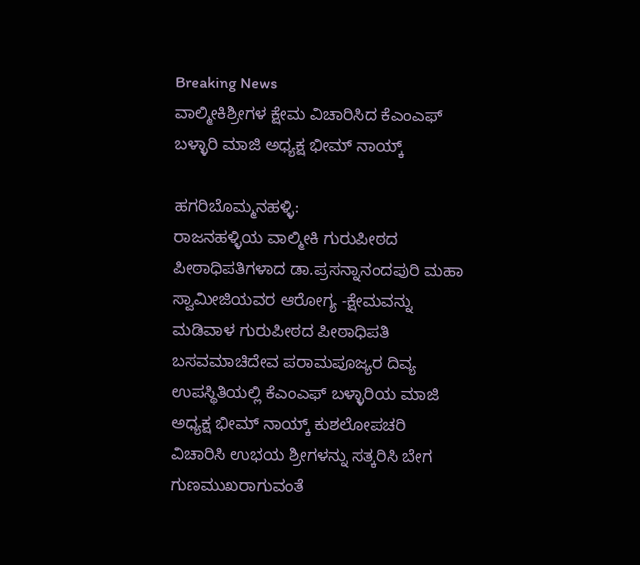Breaking News
ವಾಲ್ಮೀಕಿಶ್ರೀಗಳ ಕ್ಷೇಮ ವಿಚಾರಿಸಿದ ಕೆಎಂಎಫ್ ಬಳ್ಳಾರಿ ಮಾಜಿ ಅಧ್ಯಕ್ಷ ಭೀಮ್ ನಾಯ್ಕ್

ಹಗರಿಬೊಮ್ಮನಹಳ್ಳಿ:
ರಾಜನಹಳ್ಳಿಯ ವಾಲ್ಮೀಕಿ ಗುರುಪೀಠದ ಪೀಠಾಧಿಪತಿಗಳಾದ ಡಾ.ಪ್ರಸನ್ನಾನಂದಪುರಿ ಮಹಾ ಸ್ವಾಮೀಜಿಯವರ ಆರೋಗ್ಯ -ಕ್ಷೇಮವನ್ನು ಮಡಿವಾಳ ಗುರುಪೀಠದ ಪೀಠಾಧಿಪತಿ ಬಸವಮಾಚಿದೇವ ಪರಾಮಪೂಜ್ಯರ ದಿವ್ಯ ಉಪಸ್ಥಿತಿಯಲ್ಲಿ ಕೆಎಂಎಫ್ ಬಳ್ಳಾರಿಯ ಮಾಜಿ ಅಧ್ಯಕ್ಷ ಭೀಮ್ ನಾಯ್ಕ್ ಕುಶಲೋಪಚರಿ ವಿಚಾರಿಸಿ ಉಭಯ ಶ್ರೀಗಳನ್ನು ಸತ್ಕರಿಸಿ ಬೇಗ ಗುಣಮುಖರಾಗುವಂತೆ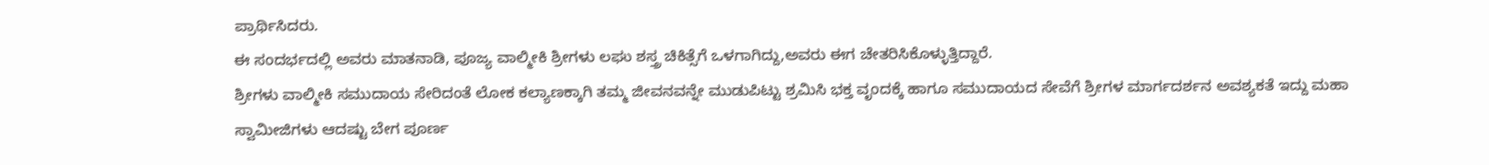ಪ್ರಾರ್ಥಿಸಿದರು.
ಈ ಸಂದರ್ಭದಲ್ಲಿ ಅವರು ಮಾತನಾಡಿ, ಪೂಜ್ಯ ವಾಲ್ಮೀಕಿ ಶ್ರೀಗಳು ಲಘು ಶಸ್ತ್ರ ಚಿಕಿತ್ಸೆಗೆ ಒಳಗಾಗಿದ್ದು,ಅವರು ಈಗ ಚೇತರಿಸಿಕೊಳ್ಳುತ್ತಿದ್ದಾರೆ.
ಶ್ರೀಗಳು ವಾಲ್ಮೀಕಿ ಸಮುದಾಯ ಸೇರಿದಂತೆ ಲೋಕ ಕಲ್ಯಾಣಕ್ಕಾಗಿ ತಮ್ಮ ಜೀವನವನ್ನೇ ಮುಡುಪಿಟ್ಟು ಶ್ರಮಿಸಿ ಭಕ್ತ ವೃಂದಕ್ಕೆ ಹಾಗೂ ಸಮುದಾಯದ ಸೇವೆಗೆ ಶ್ರೀಗಳ ಮಾರ್ಗದರ್ಶನ ಅವಶ್ಯಕತೆ ಇದ್ದು ಮಹಾ ಸ್ವಾಮೀಜಿಗಳು ಆದಷ್ಟು ಬೇಗ ಪೂರ್ಣ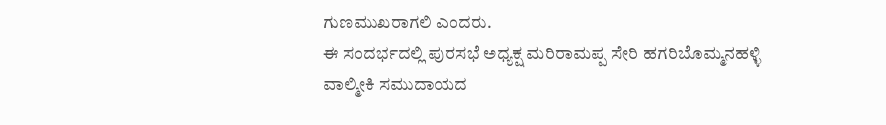ಗುಣಮುಖರಾಗಲಿ ಎಂದರು.
ಈ ಸಂದರ್ಭದಲ್ಲಿ ಪುರಸಭೆ ಅಧ್ಯಕ್ಷ ಮರಿರಾಮಪ್ಪ ಸೇರಿ ಹಗರಿಬೊಮ್ಮನಹಳ್ಳಿ
ವಾಲ್ಮೀಕಿ ಸಮುದಾಯದ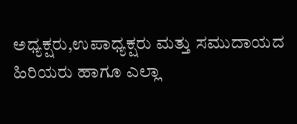ಅಧ್ಯಕ್ಷರು,ಉಪಾಧ್ಯಕ್ಷರು ಮತ್ತು ಸಮುದಾಯದ ಹಿರಿಯರು ಹಾಗೂ ಎಲ್ಲಾ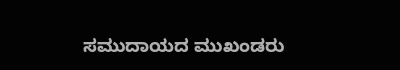ಸಮುದಾಯದ ಮುಖಂಡರು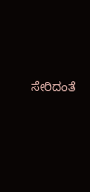ಸೇರಿದಂತೆ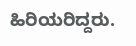ಹಿರಿಯರಿದ್ದರು.